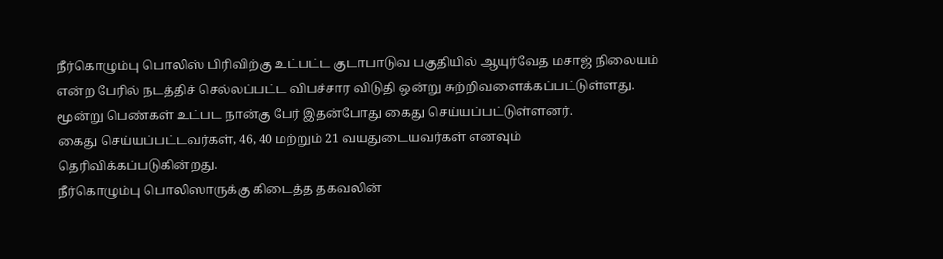நீர்கொழும்பு பொலிஸ் பிரிவிற்கு உட்பட்ட குடாபாடுவ பகுதியில் ஆயுர்வேத மசாஜ் நிலையம் என்ற பேரில் நடத்திச் செல்லப்பட்ட விபச்சார விடுதி ஒன்று சுற்றிவளைக்கப்பட்டுள்ளது.
மூன்று பெண்கள் உட்பட நான்கு பேர் இதன்போது கைது செய்யப்பட்டுள்ளனர்.
கைது செய்யப்பட்டவர்கள், 46, 40 மற்றும் 21 வயதுடையவர்கள் எனவும் தெரிவிக்கப்படுகின்றது.
நீர்கொழும்பு பொலிஸாருக்கு கிடைத்த தகவலின்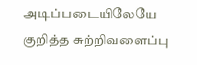அடிப்படையிலேயே குறித்த சுற்றிவளைப்பு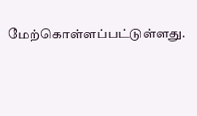மேற்கொள்ளப்பட்டுள்ளது.